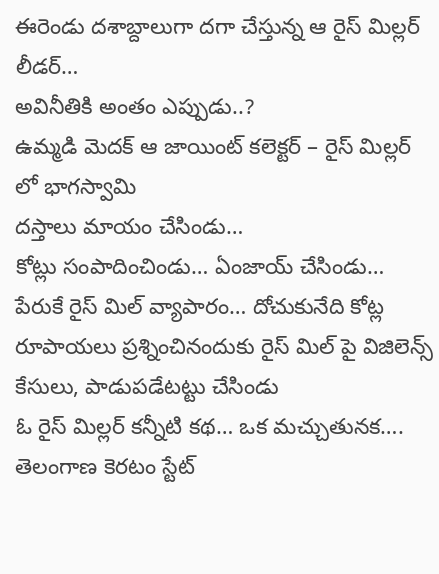ఈరెండు దశాబ్దాలుగా దగా చేస్తున్న ఆ రైస్ మిల్లర్ లీడర్…
అవినీతికి అంతం ఎప్పుడు..?
ఉమ్మడి మెదక్ ఆ జాయింట్ కలెక్టర్ – రైస్ మిల్లర్ లో భాగస్వామి
దస్తాలు మాయం చేసిండు…
కోట్లు సంపాదించిండు… ఏంజాయ్ చేసిండు…
పేరుకే రైస్ మిల్ వ్యాపారం… దోచుకునేది కోట్ల రూపాయలు ప్రశ్నించినందుకు రైస్ మిల్ పై విజిలెన్స్ కేసులు, పాడుపడేటట్టు చేసిండు
ఓ రైస్ మిల్లర్ కన్నీటి కథ… ఒక మచ్చుతునక….
తెలంగాణ కెరటం స్టేట్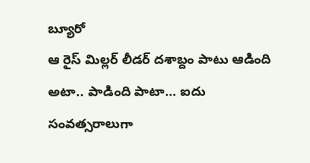బ్యూరో
ఆ రైస్ మిల్లర్ లీడర్ దశాబ్దం పాటు ఆడింది అటా.. పాడింది పాటా… ఐదు సంవత్సరాలుగా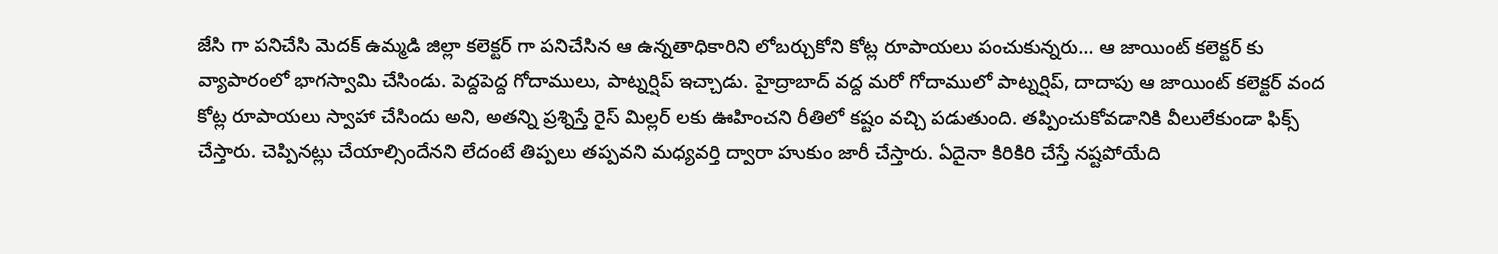జేసి గా పనిచేసి మెదక్ ఉమ్మడి జిల్లా కలెక్టర్ గా పనిచేసిన ఆ ఉన్నతాధికారిని లోబర్చుకోని కోట్ల రూపాయలు పంచుకున్నరు… ఆ జాయింట్ కలెక్టర్ కు వ్యాపారంలో భాగస్వామి చేసిండు. పెద్దపెద్ద గోదాములు, పాట్నర్షిప్ ఇచ్చాడు. హైద్రాబాద్ వద్ద మరో గోదాములో పాట్నర్షిప్, దాదాపు ఆ జాయింట్ కలెక్టర్ వంద కోట్ల రూపాయలు స్వాహా చేసిందు అని, అతన్ని ప్రశ్నిస్తే రైస్ మిల్లర్ లకు ఊహించని రీతిలో కష్టం వచ్చి పడుతుంది. తప్పించుకోవడానికి వీలులేకుండా ఫిక్స్ చేస్తారు. చెప్పినట్లు చేయాల్సిందేనని లేదంటే తిప్పలు తప్పవని మధ్యవర్తి ద్వారా హుకుం జారీ చేస్తారు. ఏదైనా కిరికిరి చేస్తే నష్టపోయేది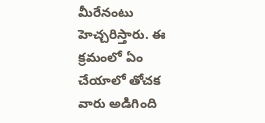మీరేనంటు హెచ్చరిస్తారు. ఈ క్రమంలో ఏం చేయాలో తోచక వారు అడిగింది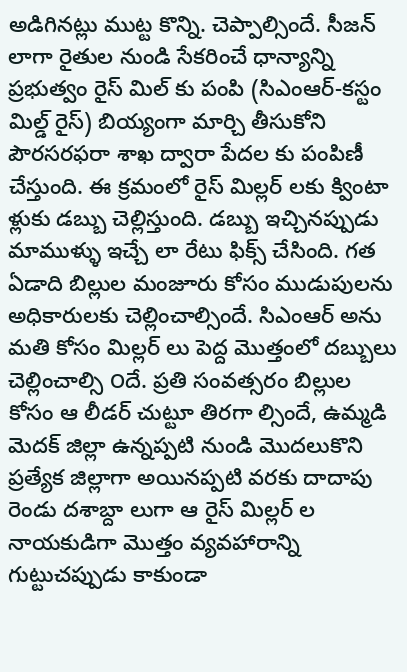అడిగినట్లు ముట్ట కొన్ని. చెప్పాల్సిందే. సీజన్ లాగా రైతుల నుండి సేకరించే ధాన్యాన్ని ప్రభుత్వం రైస్ మిల్ కు పంపి (సిఎంఆర్-కస్టం మిల్డ్ రైస్) బియ్యంగా మార్చి తీసుకోని పౌరసరఫరా శాఖ ద్వారా పేదల కు పంపిణీ చేస్తుంది. ఈ క్రమంలో రైస్ మిల్లర్ లకు క్వింటా ళ్లుకు డబ్బు చెల్లిస్తుంది. డబ్బు ఇచ్చినప్పుడు మాముళ్ళు ఇచ్చే లా రేటు ఫిక్స్ చేసింది. గత ఏడాది బిల్లుల మంజూరు కోసం ముడుపులను అధికారులకు చెల్లించాల్సిందే. సిఎంఆర్ అను మతి కోసం మిల్లర్ లు పెద్ద మొత్తంలో దబ్బులు చెల్లించాల్సి ౦దే. ప్రతి సంవత్సరం బిల్లుల కోసం ఆ లీడర్ చుట్టూ తిరగా ల్సిందే, ఉమ్మడి మెదక్ జిల్లా ఉన్నప్పటి నుండి మొదలుకొని ప్రత్యేక జిల్లాగా అయినప్పటి వరకు దాదాపు రెండు దశాబ్దా లుగా ఆ రైస్ మిల్లర్ ల నాయకుడిగా మొత్తం వ్యవహారాన్ని గుట్టుచప్పుడు కాకుండా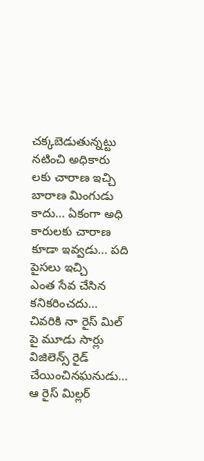చక్కబెడుతున్నట్టు నటించి అధికారు లకు చారాణ ఇచ్చి బారాణ మింగుడు కాదు… ఏకంగా అధి కారులకు చారాణ కూడా ఇవ్వడు… పది పైసలు ఇచ్చి
ఎంత సేవ చేసిన కనికరించదు…
చివరికి నా రైస్ మిల్ పై మూడు సార్లు విజిలెన్స్ రైడ్ చేయించినఘనుడు… ఆ రైస్ మిల్లర్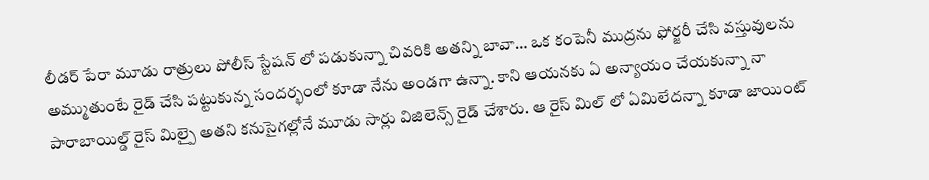లీడర్ పేరా మూడు రాత్రులు పోలీస్ స్టేషన్ లో పడుకున్నా చివరికి అతన్ని బావా… ఒక కంపెనీ ముద్రను ఫోర్జరీ చేసి వస్తువులను అమ్ముతుంటే రైడ్ చేసి పట్టుకున్న సందర్భంలో కూడా నేను అండగా ఉన్నా. కాని ఆయనకు ఏ అన్యాయం చేయకున్నా నా పారాబాయిల్డ్ రైస్ మిల్పై అతని కనుసైగల్లోనే మూడు సార్లు విజిలెన్స్ రైడ్ చేశారు. ఆ రైస్ మిల్ లో ఏమిలేదన్నా కూడా జాయింట్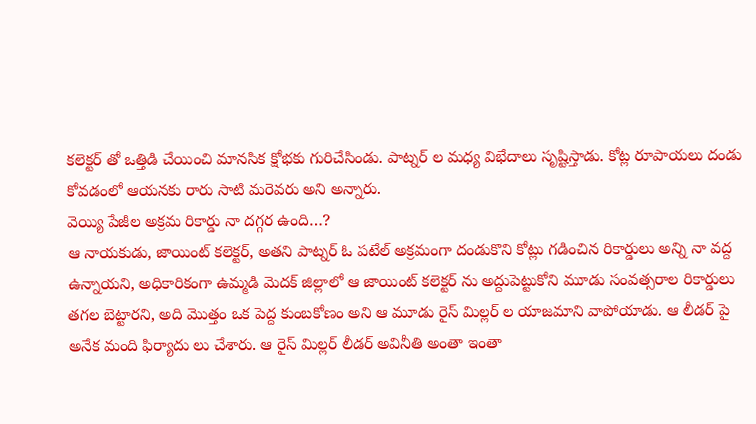కలెక్టర్ తో ఒత్తిడి చేయించి మానసిక క్షోభకు గురిచేసిండు. పాట్నర్ ల మధ్య విభేదాలు సృష్టిస్తాడు. కోట్ల రూపాయలు దండు కోవడంలో ఆయనకు రారు సాటి మరెవరు అని అన్నారు.
వెయ్యి పేజీల అక్రమ రికార్డు నా దగ్గర ఉంది…?
ఆ నాయకుడు, జాయింట్ కలెక్టర్, అతని పాట్నర్ ఓ పటేల్ అక్రమంగా దండుకొని కోట్లు గడించిన రికార్డులు అన్ని నా వద్ద ఉన్నాయని, అధికారికంగా ఉమ్మడి మెదక్ జిల్లాలో ఆ జాయింట్ కలెక్టర్ ను అద్దుపెట్టుకోని మూడు సంవత్సరాల రికార్డులు తగల బెట్టారని, అది మొత్తం ఒక పెద్ద కుంబకోణం అని ఆ మూడు రైస్ మిల్లర్ ల యాజమాని వాపోయాడు. ఆ లీడర్ పై అనేక మంది ఫిర్యాదు లు చేశారు. ఆ రైస్ మిల్లర్ లీడర్ అవినీతి అంతా ఇంతా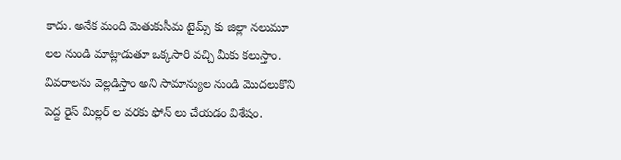కాదు. అనేక మంది మెతుకుసీమ టైమ్స్ కు జిల్లా నలుమూ లల నుండి మాట్లాడుతూ ఒక్కసారి వచ్చి మీకు కలుస్తాం. వివరాలను వెల్లడిస్తాం అని సామాన్యుల నుండి మొదలుకొని పెద్ద రైస్ మిల్లర్ ల వరకు ఫోన్ లు చేయడం విశేషం.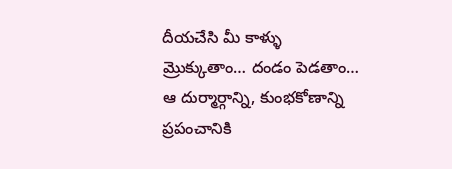దీయచేసి మీ కాళ్ళు మ్రొక్కుతాం… దండం పెడతాం… ఆ దుర్మార్గాన్ని, కుంభకోణాన్ని ప్రపంచానికి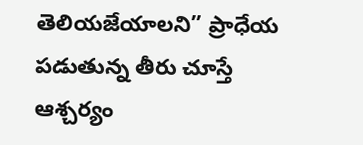తెలియజేయాలని” ప్రాధేయ పడుతున్న తీరు చూస్తే ఆశ్చర్యం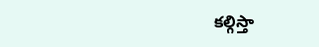కల్గిస్తా